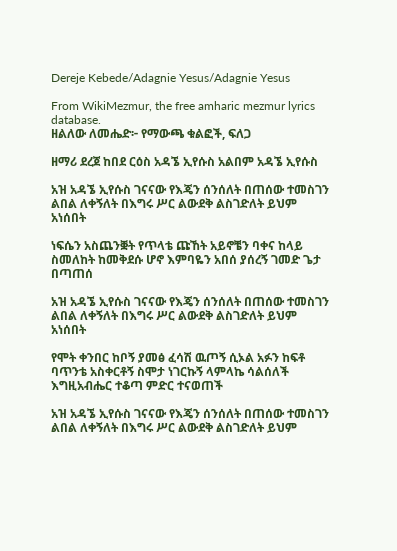Dereje Kebede/Adagnie Yesus/Adagnie Yesus

From WikiMezmur, the free amharic mezmur lyrics database.
ዘልለው ለመሔድ፦ የማውጫ ቁልፎች, ፍለጋ

ዘማሪ ደረጀ ከበደ ርዕስ አዳኜ ኢየሱስ አልበም አዳኜ ኢየሱስ

አዝ አዳኜ ኢየሱስ ገናናው የእጄን ሰንሰለት በጠሰው ተመስገን ልበል ለቀኝለት በእግሩ ሥር ልውደቅ ልስገድለት ይህም አነሰበት

ነፍሴን አስጨንቛት የጥላቴ ጩኸት አይኖቼን ባቀና ከላይ ስመለከት ከመቅደሱ ሆኖ እምባዬን አበሰ ያሰረኝ ገመድ ጌታ በጣጠሰ

አዝ አዳኜ ኢየሱስ ገናናው የእጄን ሰንሰለት በጠሰው ተመስገን ልበል ለቀኝለት በእግሩ ሥር ልውደቅ ልስገድለት ይህም አነሰበት

የሞት ቀንበር ከቦኝ ያመፅ ፈሳሽ ዉጦኝ ሲኦል አፉን ከፍቶ ባጥንቴ አስቀርቶኝ ስሞታ ነገርኩኝ ላምላኬ ሳልሰለች እግዚአብሔር ተቆጣ ምድር ተናወጠች

አዝ አዳኜ ኢየሱስ ገናናው የእጄን ሰንሰለት በጠሰው ተመስገን ልበል ለቀኝለት በእግሩ ሥር ልውደቅ ልስገድለት ይህም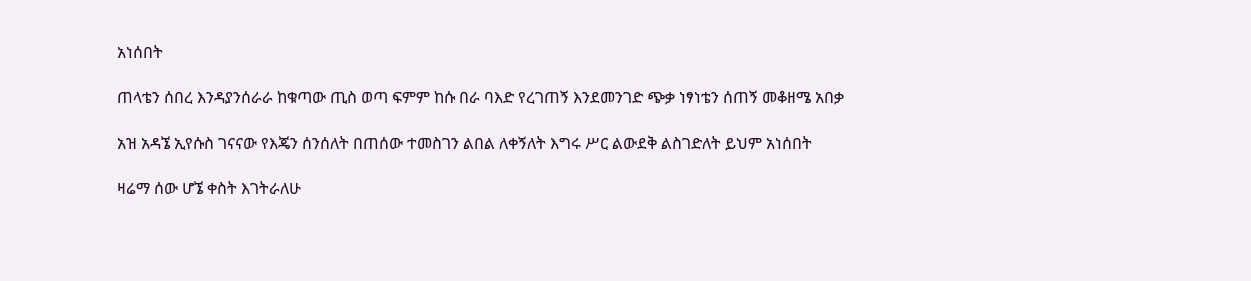አነሰበት

ጠላቴን ሰበረ እንዳያንሰራራ ከቁጣው ጢስ ወጣ ፍምም ከሱ በራ ባእድ የረገጠኝ እንደመንገድ ጭቃ ነፃነቴን ሰጠኝ መቆዘሜ አበቃ

አዝ አዳኜ ኢየሱስ ገናናው የእጄን ሰንሰለት በጠሰው ተመስገን ልበል ለቀኝለት እግሩ ሥር ልውደቅ ልስገድለት ይህም አነሰበት

ዛሬማ ሰው ሆኜ ቀስት እገትራለሁ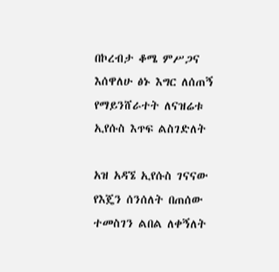በኮረብታ ቆሜ ምሥጋና እሰዋለሁ ፅኑ እግር ለሰጠኝ የማይንሸራተት ለናዝሬቱ ኢየሱስ እጥፍ ልስገድለት

አዝ አዳኜ ኢየሱስ ገናናው የእጄን ሰንሰለት በጠሰው ተመስገን ልበል ለቀኝለት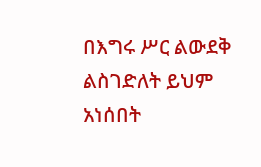በእግሩ ሥር ልውደቅ ልስገድለት ይህም አነሰበት